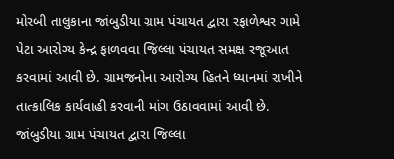મોરબી તાલુકાના જાંબુડીયા ગ્રામ પંચાયત દ્વારા રફાળેશ્વર ગામે પેટા આરોગ્ય કેન્દ્ર ફાળવવા જિલ્લા પંચાયત સમક્ષ રજૂઆત કરવામાં આવી છે. ગ્રામજનોના આરોગ્ય હિતને ધ્યાનમાં રાખીને તાત્કાલિક કાર્યવાહી કરવાની માંગ ઉઠાવવામાં આવી છે.
જાંબુડીયા ગ્રામ પંચાયત દ્વારા જિલ્લા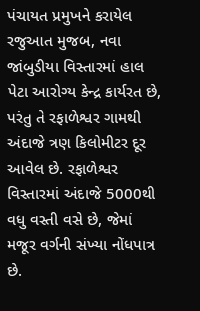પંચાયત પ્રમુખને કરાયેલ રજુઆત મુજબ, નવા જાંબુડીયા વિસ્તારમાં હાલ પેટા આરોગ્ય કેન્દ્ર કાર્યરત છે, પરંતુ તે રફાળેશ્વર ગામથી અંદાજે ત્રણ કિલોમીટર દૂર આવેલ છે. રફાળેશ્વર વિસ્તારમાં અંદાજે 5000થી વધુ વસ્તી વસે છે, જેમાં મજૂર વર્ગની સંખ્યા નોંધપાત્ર છે.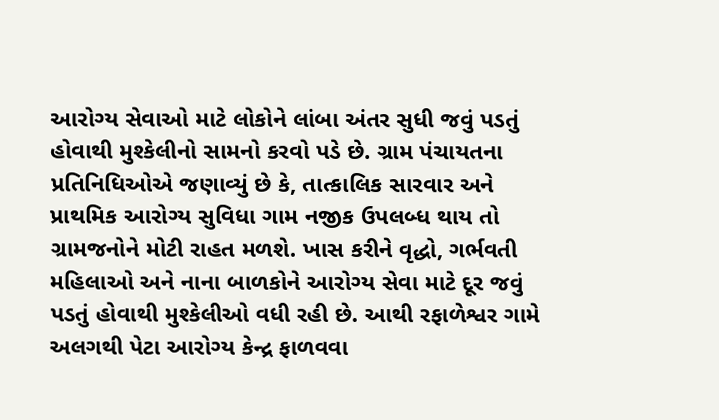આરોગ્ય સેવાઓ માટે લોકોને લાંબા અંતર સુધી જવું પડતું હોવાથી મુશ્કેલીનો સામનો કરવો પડે છે. ગ્રામ પંચાયતના પ્રતિનિધિઓએ જણાવ્યું છે કે, તાત્કાલિક સારવાર અને પ્રાથમિક આરોગ્ય સુવિધા ગામ નજીક ઉપલબ્ધ થાય તો ગ્રામજનોને મોટી રાહત મળશે. ખાસ કરીને વૃદ્ધો, ગર્ભવતી મહિલાઓ અને નાના બાળકોને આરોગ્ય સેવા માટે દૂર જવું પડતું હોવાથી મુશ્કેલીઓ વધી રહી છે. આથી રફાળેશ્વર ગામે અલગથી પેટા આરોગ્ય કેન્દ્ર ફાળવવા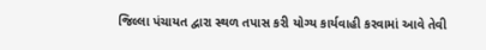જિલ્લા પંચાયત દ્વારા સ્થળ તપાસ કરી યોગ્ય કાર્યવાહી કરવામાં આવે તેવી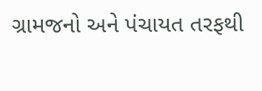ગ્રામજનો અને પંચાયત તરફથી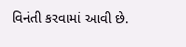વિનંતી કરવામાં આવી છે.